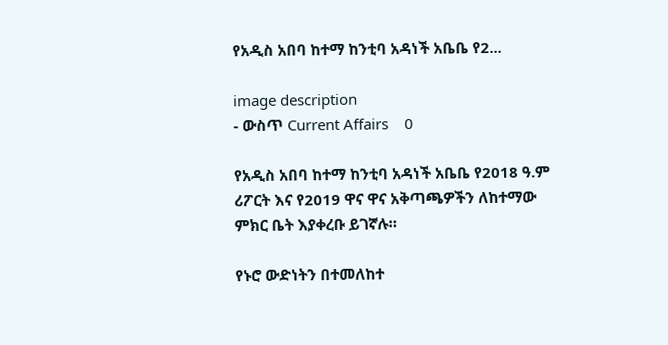የአዲስ አበባ ከተማ ከንቲባ አዳነች አቤቤ የ2...

image description
- ውስጥ Current Affairs    0

የአዲስ አበባ ከተማ ከንቲባ አዳነች አቤቤ የ2018 ዓ.ም ሪፖርት እና የ2019 ዋና ዋና አቅጣጫዎችን ለከተማው ምክር ቤት እያቀረቡ ይገኛሉ።

የኑሮ ውድነትን በተመለከተ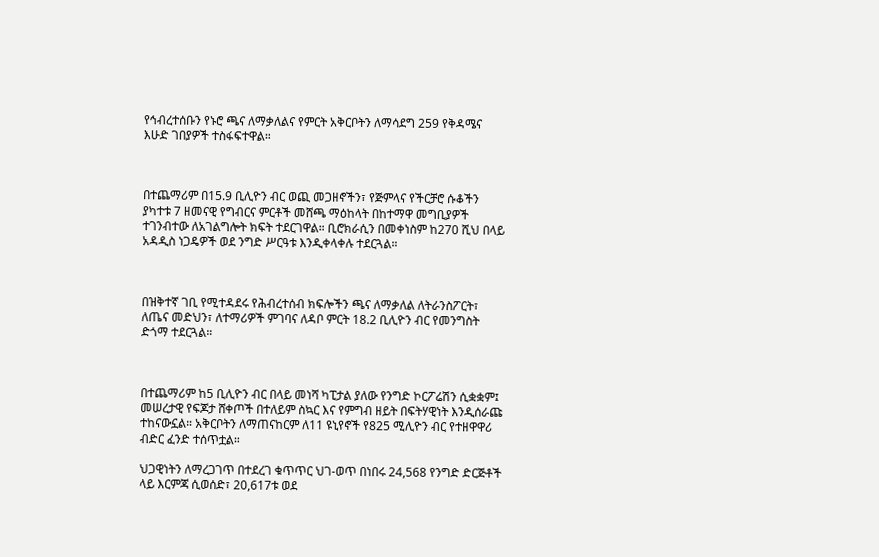የኅብረተሰቡን የኑሮ ጫና ለማቃለልና የምርት አቅርቦትን ለማሳደግ 259 የቅዳሜና እሁድ ገበያዎች ተስፋፍተዋል።



በተጨማሪም በ15.9 ቢሊዮን ብር ወጪ መጋዘኖችን፣ የጅምላና የችርቻሮ ሱቆችን ያካተቱ 7 ዘመናዊ የግብርና ምርቶች መሸጫ ማዕከላት በከተማዋ መግቢያዎች ተገንብተው ለአገልግሎት ክፍት ተደርገዋል። ቢሮክራሲን በመቀነስም ከ270 ሺህ በላይ አዳዲስ ነጋዴዎች ወደ ንግድ ሥርዓቱ እንዲቀላቀሉ ተደርጓል።



በዝቅተኛ ገቢ የሚተዳደሩ የሕብረተሰብ ክፍሎችን ጫና ለማቃለል ለትራንስፖርት፣ ለጤና መድህን፣ ለተማሪዎች ምገባና ለዳቦ ምርት 18.2 ቢሊዮን ብር የመንግስት ድጎማ ተደርጓል።



በተጨማሪም ከ5 ቢሊዮን ብር በላይ መነሻ ካፒታል ያለው የንግድ ኮርፖሬሽን ሲቋቋም፤ መሠረታዊ የፍጆታ ሸቀጦች በተለይም ስኳር እና የምግብ ዘይት በፍትሃዊነት እንዲሰራጩ ተከናውኗል። አቅርቦትን ለማጠናከርም ለ11 ዩኒየኖች የ825 ሚሊዮን ብር የተዘዋዋሪ ብድር ፈንድ ተሰጥቷል።

ህጋዊነትን ለማረጋገጥ በተደረገ ቁጥጥር ህገ-ወጥ በነበሩ 24,568 የንግድ ድርጅቶች ላይ እርምጃ ሲወሰድ፣ 20,617ቱ ወደ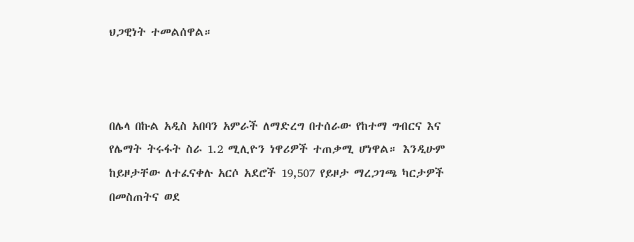ህጋዊነት ተመልሰዋል።



በሌላ በኩል አዲስ አበባን አምራች ለማድረግ በተሰራው የከተማ ግብርና እና የሌማት ትሩፋት ስራ 1.2 ሚሊዮን ነዋሪዎች ተጠቃሚ ሆነዋል። እንዲሁም ከይዞታቸው ለተፈናቀሉ አርሶ አደሮች 19,507 የይዞታ ማረጋገጫ ካርታዎች በመስጠትና ወደ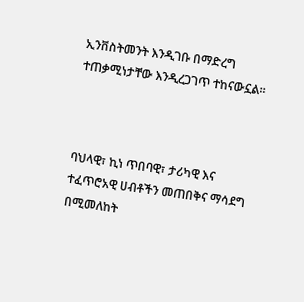ኢንቨስትመንት እንዲገቡ በማድረግ ተጠቃሚነታቸው እንዲረጋገጥ ተከናውኗል።



ባህላዊ፣ ኪነ ጥበባዊ፣ ታሪካዊ እና ተፈጥሮአዊ ሀብቶችን መጠበቅና ማሳደግ በሚመለከት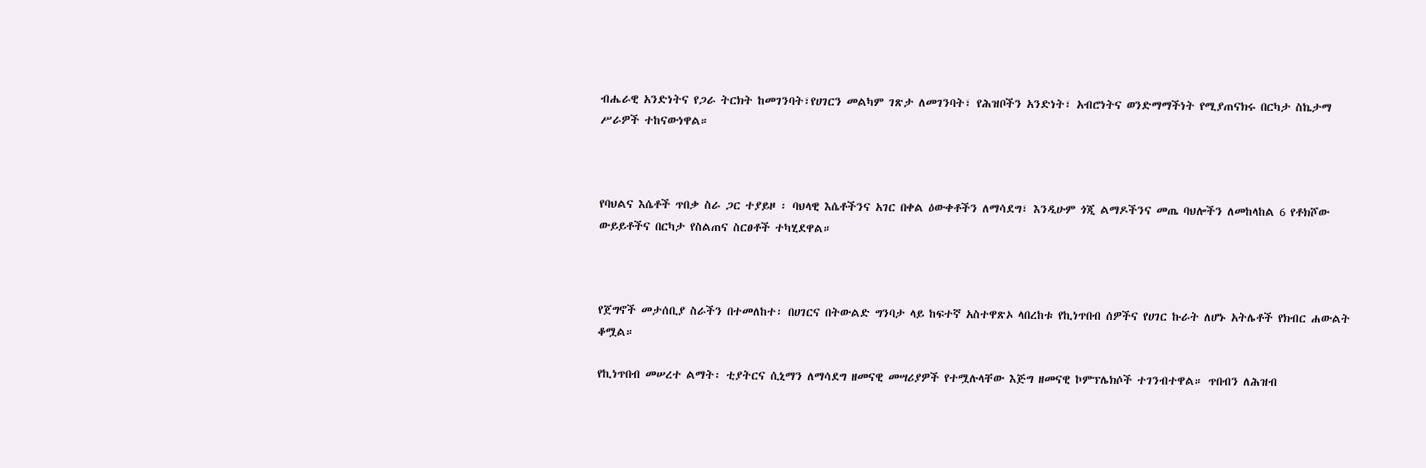ብሔራዊ አንድነትና የጋራ ትርክት ከመገንባት፣የሀገርን መልካም ገጽታ ለመገንባት፣ የሕዝቦችን አንድነት፣ አብሮነትና ወንድማማችነት የሚያጠናክሩ በርካታ ስኬታማ ሥራዎች ተከናውነዋል።



የባህልና እሴቶች ጥበቃ ስራ ጋር ተያይዞ ፡ ባህላዊ እሴቶችንና አገር በቀል ዕውቀቶችን ለማሳደግ፣ እንዲሁም ጎጂ ልማዶችንና መጤ ባህሎችን ለመከላከል 6 የቶክሾው ውይይቶችና በርካታ የስልጠና ስርፀቶች ተካሂደዋል።



የጀግኖች መታሰቢያ ስራችን በተመለከተ፡ በሀገርና በትውልድ ግንባታ ላይ ከፍተኛ አስተዋጽኦ ላበረከቱ የኪነጥበብ ሰዎችና የሀገር ኩራት ለሆኑ አትሌቶች የክብር ሐውልት ቆሟል።

የኪነጥበብ መሠረተ ልማት፡ ቲያትርና ሲኒማን ለማሳደግ ዘመናዊ መሣሪያዎች የተሟሉላቸው እጅግ ዘመናዊ ኮምፕሌክሶች ተገንብተዋል። ጥበብን ለሕዝብ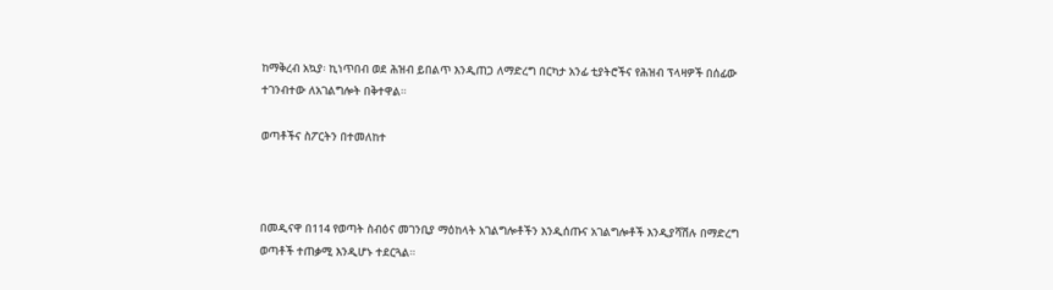ከማቅረብ አኳያ፡ ኪነጥበብ ወደ ሕዝብ ይበልጥ እንዲጠጋ ለማድረግ በርካታ አንፊ ቲያትሮችና የሕዝብ ፕላዛዎች በሰፊው ተገንብተው ለአገልግሎት በቅተዋል።

ወጣቶችና ስፖርትን በተመለከተ



በመዲናዋ በ114 የወጣት ስብዕና መገንቢያ ማዕከላት አገልግሎቶችን እንዲሰጡና አገልግሎቶች እንዲያሻሽሉ በማድረግ ወጣቶች ተጠቃሚ እንዲሆኑ ተደርጓል።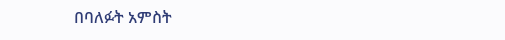በባለፉት አምስት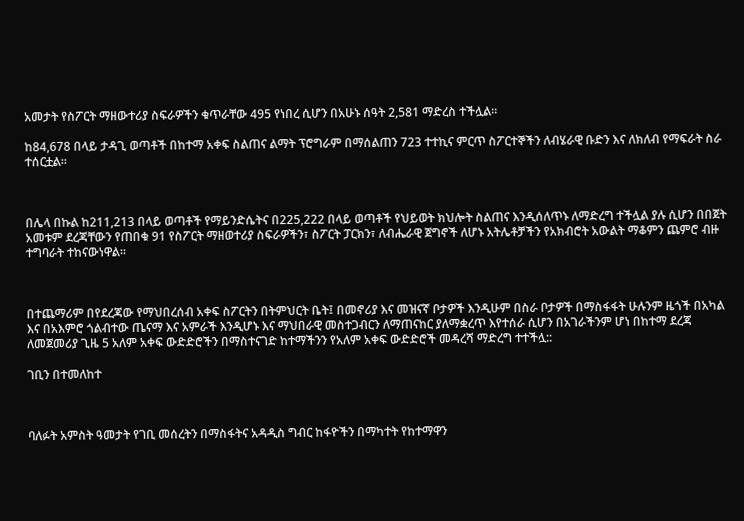አመታት የስፖርት ማዘውተሪያ ስፍራዎችን ቁጥራቸው 495 የነበረ ሲሆን በአሁኑ ሰዓት 2,581 ማድረስ ተችሏል፡፡

ከ84,678 በላይ ታዳጊ ወጣቶች በከተማ አቀፍ ስልጠና ልማት ፕሮግራም በማሰልጠን 723 ተተኪና ምርጥ ስፖርተኞችን ለብሄራዊ ቡድን እና ለክለብ የማፍራት ስራ ተሰርቷል።



በሌላ በኩል ከ211,213 በላይ ወጣቶች የማይንድሴትና በ225,222 በላይ ወጣቶች የህይወት ክህሎት ስልጠና እንዲሰለጥኑ ለማድረግ ተችሏል ያሉ ሲሆን በበጀት አመቱም ደረጃቸውን የጠበቁ 91 የስፖርት ማዘወተሪያ ስፍራዎችን፣ ስፖርት ፓርክን፣ ለብሔራዊ ጀግኖች ለሆኑ አትሌቶቻችን የአክብሮት አውልት ማቆምን ጨምሮ ብዙ ተግባራት ተከናውነዋል፡፡



በተጨማሪም በየደረጃው የማህበረሰብ አቀፍ ስፖርትን በትምህርት ቤት፤ በመኖሪያ እና መዝናኛ ቦታዎች እንዲሁም በስራ ቦታዎች በማስፋፋት ሁሉንም ዜጎች በአካል እና በአእምሮ ጎልብተው ጤናማ እና አምራች እንዲሆኑ እና ማህበራዊ መስተጋብርን ለማጠናከር ያለማቋረጥ እየተሰራ ሲሆን በአገራችንም ሆነ በከተማ ደረጃ ለመጀመሪያ ጊዜ 5 አለም አቀፍ ውድድሮችን በማስተናገድ ከተማችንን የአለም አቀፍ ውድድሮች መዳረሻ ማድረግ ተተችሏ::

ገቢን በተመለከተ



ባለፉት አምስት ዓመታት የገቢ መሰረትን በማስፋትና አዳዲስ ግብር ከፋዮችን በማካተት የከተማዋን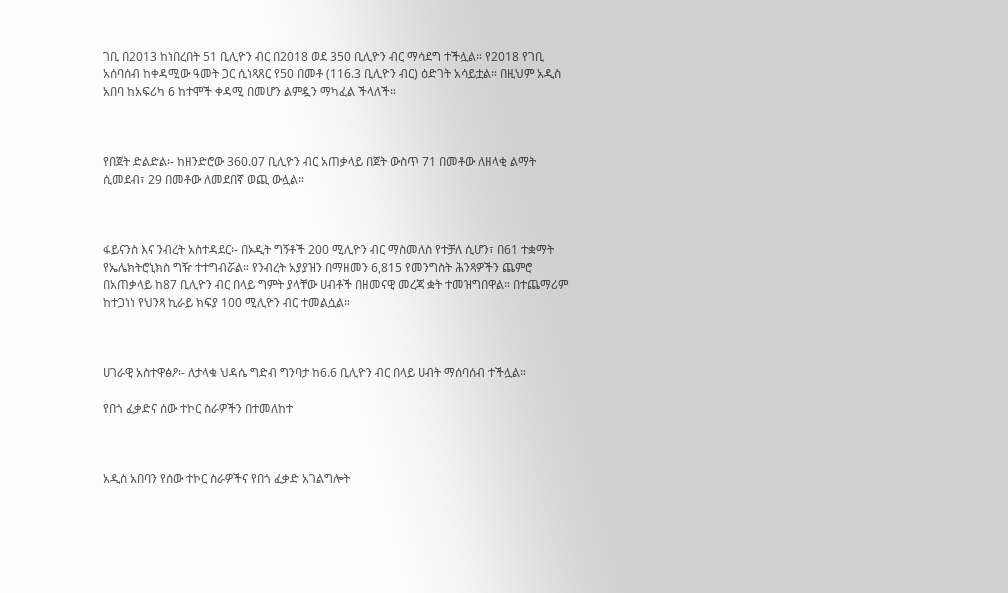ገቢ በ2013 ከነበረበት 51 ቢሊዮን ብር በ2018 ወደ 350 ቢሊዮን ብር ማሳደግ ተችሏል። የ2018 የገቢ አሰባሰብ ከቀዳሚው ዓመት ጋር ሲነጻጸር የ50 በመቶ (116.3 ቢሊዮን ብር) ዕድገት አሳይቷል። በዚህም አዲስ አበባ ከአፍሪካ 6 ከተሞች ቀዳሚ በመሆን ልምዷን ማካፈል ችላለች።



የበጀት ድልድል፡- ከዘንድሮው 360.07 ቢሊዮን ብር አጠቃላይ በጀት ውስጥ 71 በመቶው ለዘላቂ ልማት ሲመደብ፣ 29 በመቶው ለመደበኛ ወጪ ውሏል።



ፋይናንስ እና ንብረት አስተዳደር፡- በኦዲት ግኝቶች 200 ሚሊዮን ብር ማስመለስ የተቻለ ሲሆን፣ በ61 ተቋማት የኤሌክትሮኒክስ ግዥ ተተግብሯል። የንብረት አያያዝን በማዘመን 6,815 የመንግስት ሕንጻዎችን ጨምሮ በአጠቃላይ ከ87 ቢሊዮን ብር በላይ ግምት ያላቸው ሀብቶች በዘመናዊ መረጃ ቋት ተመዝግበዋል። በተጨማሪም ከተጋነነ የህንጻ ኪራይ ክፍያ 100 ሚሊዮን ብር ተመልሷል።



ሀገራዊ አስተዋፅዖ፡- ለታላቁ ህዳሴ ግድብ ግንባታ ከ6.6 ቢሊዮን ብር በላይ ሀብት ማሰባሰብ ተችሏል።

የበጎ ፈቃድና ሰው ተኮር ስራዎችን በተመለከተ



አዲስ አበባን የሰው ተኮር ስራዎችና የበጎ ፈቃድ አገልግሎት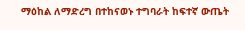ማዕከል ለማድረግ በተከናወኑ ተግባራት ከፍተኛ ውጤት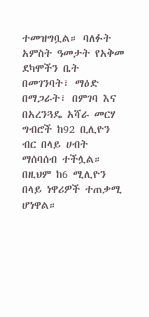ተመዝግቧል። ባለፉት አምስት ዓመታት የአቅመ ደካሞችን ቤት በመገንባት፣ ማዕድ በማጋራት፣ በምገባ እና በአረንጓዴ አሻራ መርሃ ግብሮች ከ92 ቢሊዮን ብር በላይ ሀብት ማሰባሰብ ተችሏል። በዚህም ከ6 ሚሊዮን በላይ ነዋሪዎች ተጠቃሚ ሆነዋል።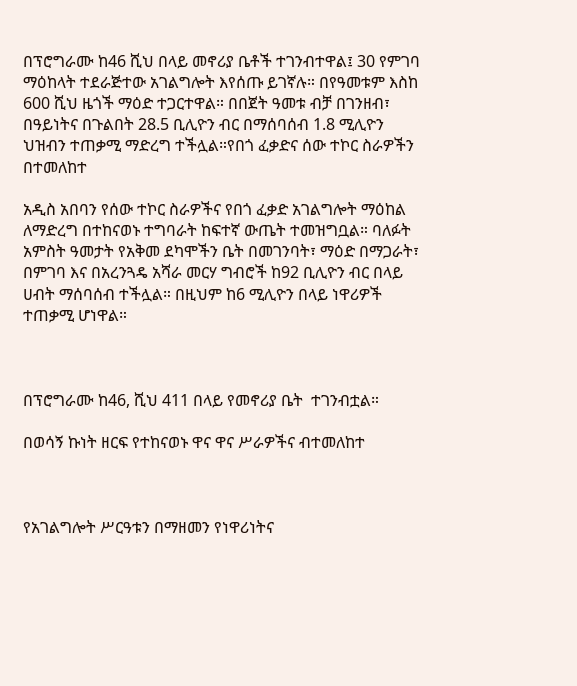በፕሮግራሙ ከ46 ሺህ በላይ መኖሪያ ቤቶች ተገንብተዋል፤ 30 የምገባ ማዕከላት ተደራጅተው አገልግሎት እየሰጡ ይገኛሉ። በየዓመቱም እስከ 600 ሺህ ዜጎች ማዕድ ተጋርተዋል። በበጀት ዓመቱ ብቻ በገንዘብ፣ በዓይነትና በጉልበት 28.5 ቢሊዮን ብር በማሰባሰብ 1.8 ሚሊዮን ህዝብን ተጠቃሚ ማድረግ ተችሏል።የበጎ ፈቃድና ሰው ተኮር ስራዎችን በተመለከተ

አዲስ አበባን የሰው ተኮር ስራዎችና የበጎ ፈቃድ አገልግሎት ማዕከል ለማድረግ በተከናወኑ ተግባራት ከፍተኛ ውጤት ተመዝግቧል። ባለፉት አምስት ዓመታት የአቅመ ደካሞችን ቤት በመገንባት፣ ማዕድ በማጋራት፣ በምገባ እና በአረንጓዴ አሻራ መርሃ ግብሮች ከ92 ቢሊዮን ብር በላይ ሀብት ማሰባሰብ ተችሏል። በዚህም ከ6 ሚሊዮን በላይ ነዋሪዎች ተጠቃሚ ሆነዋል።



በፕሮግራሙ ከ46, ሺህ 411 በላይ የመኖሪያ ቤት  ተገንብቷል።

በወሳኝ ኩነት ዘርፍ የተከናወኑ ዋና ዋና ሥራዎችና ብተመለከተ



የአገልግሎት ሥርዓቱን በማዘመን የነዋሪነትና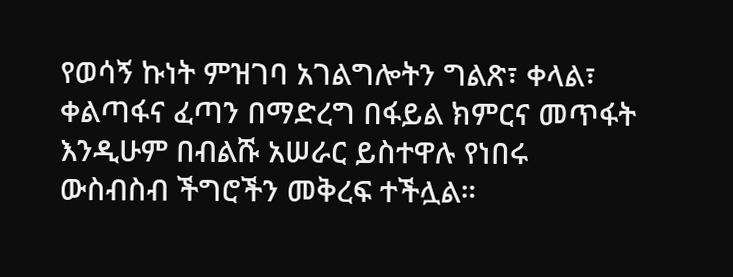የወሳኝ ኩነት ምዝገባ አገልግሎትን ግልጽ፣ ቀላል፣ ቀልጣፋና ፈጣን በማድረግ በፋይል ክምርና መጥፋት እንዲሁም በብልሹ አሠራር ይስተዋሉ የነበሩ ውስብስብ ችግሮችን መቅረፍ ተችሏል።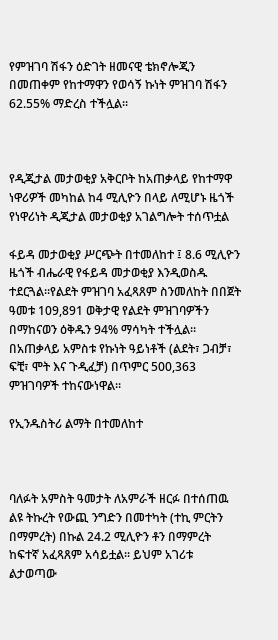የምዝገባ ሽፋን ዕድገት ዘመናዊ ቴክኖሎጂን በመጠቀም የከተማዋን የወሳኝ ኩነት ምዝገባ ሽፋን 62.55% ማድረስ ተችሏል።



የዲጂታል መታወቂያ አቅርቦት ከአጠቃላይ የከተማዋ ነዋሪዎች መካከል ከ4 ሚሊዮን በላይ ለሚሆኑ ዜጎች የነዋሪነት ዲጂታል መታወቂያ አገልግሎት ተሰጥቷል

ፋይዳ መታወቂያ ሥርጭት በተመለከተ ፤ 8.6 ሚሊዮን ዜጎች ብሔራዊ የፋይዳ መታወቂያ እንዲወስዱ ተደርጓል።የልደት ምዝገባ አፈጻጸም ስንመለከት በበጀት ዓመቱ 109,891 ወቅታዊ የልደት ምዝገባዎችን በማከናወን ዕቅዱን 94% ማሳካት ተችሏል። በአጠቃላይ አምስቱ የኩነት ዓይነቶች (ልደት፣ ጋብቻ፣ ፍቺ፣ ሞት እና ጉዲፈቻ) በጥምር 500,363 ምዝገባዎች ተከናውነዋል።

የኢንዱስትሪ ልማት በተመለከተ



ባለፉት አምስት ዓመታት ለአምራች ዘርፉ በተሰጠዉ ልዩ ትኩረት የውጪ ንግድን በመተካት (ተኪ ምርትን በማምረት) በኩል 24.2 ሚሊዮን ቶን በማምረት ከፍተኛ አፈጻጸም አሳይቷል፡፡ ይህም አገሪቱ ልታወጣው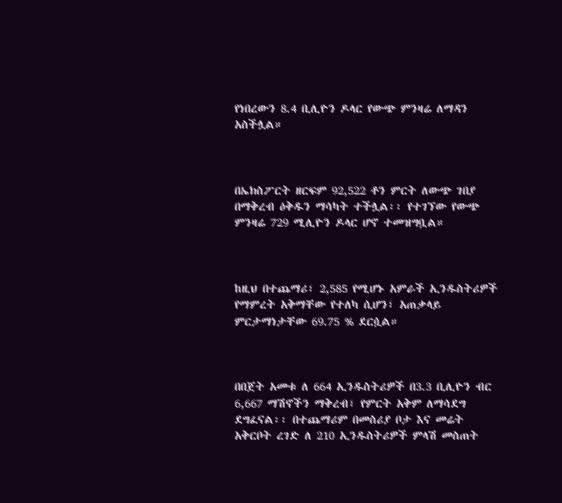የነበረውን 8.4 ቢሊዮን ዶላር የውጭ ምንዛሬ ለማዳን አስችሏል።



በኤክስፖርት ዘርፍም 92,522 ቶን ምርት ለውጭ ገበያ በማቅረብ ዕቅዱን ማሳካት ተችሏል፡፡ የተገኘው የውጭ ምንዛሬ 729 ሚሊዮን ዶላር ሆኖ ተመዝግቧል።



ከዚህ በተጨማሪ፣ 2,585 የሚሆኑ አምራች ኢንዱስትሪዎች የማምረት አቅማቸው የተለካ ሲሆን፣ አጠቃላይ ምርታማነታቸው 69.75 % ደርሷል።



በበጀት አመቱ ለ 664 ኢንዱስትሪዎች በ3.3 ቢሊዮን ብር 6,667 ማሽኖችን ማቅረብ፣ የምርት አቅም ለማሳደግ ደግፈናል፡፡ በተጨማሪም በመስሪያ ቦታ እና መሬት አቅርቦት ረገድ ለ 210 ኢንዱስትሪዎች ምላሽ መስጠት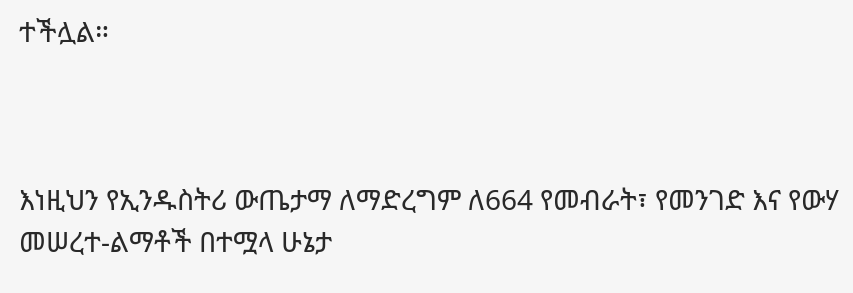ተችሏል።



እነዚህን የኢንዱስትሪ ውጤታማ ለማድረግም ለ664 የመብራት፣ የመንገድ እና የውሃ መሠረተ-ልማቶች በተሟላ ሁኔታ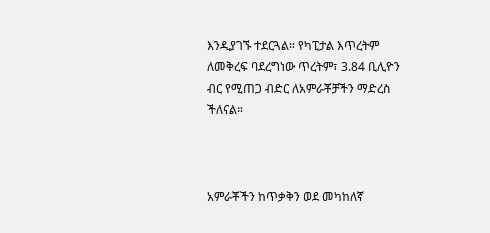እንዲያገኙ ተደርጓል። የካፒታል እጥረትም ለመቅረፍ ባደረግነው ጥረትም፣ 3.84 ቢሊዮን ብር የሚጠጋ ብድር ለአምራቾቻችን ማድረስ ችለናል።



አምራቾችን ከጥቃቅን ወደ መካከለኛ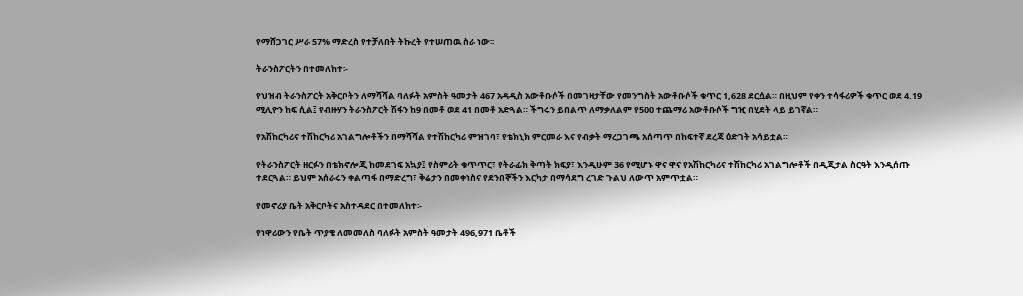የማሸጋገር ሥራ 57% ማድረስ የተቻለበት ትኩረት የተሠጠዉ ስራ ነው፡፡

ትራንስፖርትን በተመለከተ፡-

የህዝብ ትራንስፖርት አቅርቦትን ለማሻሻል ባለፉት አምስት ዓመታት 467 አዳዲስ አውቶቡሶች በመገዛታቸው የመንግስት አውቶቡሶች ቁጥር 1,628 ደርሷል። በዚህም የቀን ተሳፋሪዎች ቁጥር ወደ 4.19 ሚሊዮን ከፍ ሲል፤ የብዙሃን ትራንስፖርት ሽፋን ከ9 በመቶ ወደ 41 በመቶ አድጓል። ችግሩን ይበልጥ ለማቃለልም የ500 ተጨማሪ አውቶቡሶች ግዢ በሂደት ላይ ይገኛል።

የአሽከርካሪና ተሽከርካሪ አገልግሎቶችን በማሻሻል የተሽከርካሪ ምዝገባ፣ የቴክኒክ ምርመራ እና የብቃት ማረጋገጫ አሰጣጥ በከፍተኛ ደረጃ ዕድገት አሳይቷል።

የትራንስፖርት ዘርፉን በቴክኖሎጂ ከመደገፍ አኳያ፤ የስምሪት ቁጥጥር፣ የትራፊክ ቅጣት ክፍያ፣ እንዲሁም 36 የሚሆኑ ዋና ዋና የአሽከርካሪና ተሽከርካሪ አገልግሎቶች በዲጂታል ስርዓት እንዲሰጡ ተደርጓል። ይህም አሰራሩን ቀልጣፋ በማድረግ፣ ቅሬታን በመቀነስና የደንበኞችን እርካታ በማሳደግ ረገድ ጉልህ ለውጥ አምጥቷል።

የመኖሪያ ቤት አቅርቦትና አስተዳደር በተመለከተ፡-

የነዋሪውን የቤት ጥያቄ ለመመለስ ባለፉት አምስት ዓመታት 496,971 ቤቶች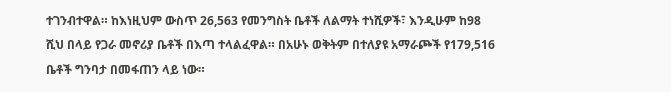ተገንብተዋል። ከእነዚህም ውስጥ 26,563 የመንግስት ቤቶች ለልማት ተነሺዎች፣ እንዲሁም ከ98 ሺህ በላይ የጋራ መኖሪያ ቤቶች በእጣ ተላልፈዋል። በአሁኑ ወቅትም በተለያዩ አማራጮች የ179,516 ቤቶች ግንባታ በመፋጠን ላይ ነው።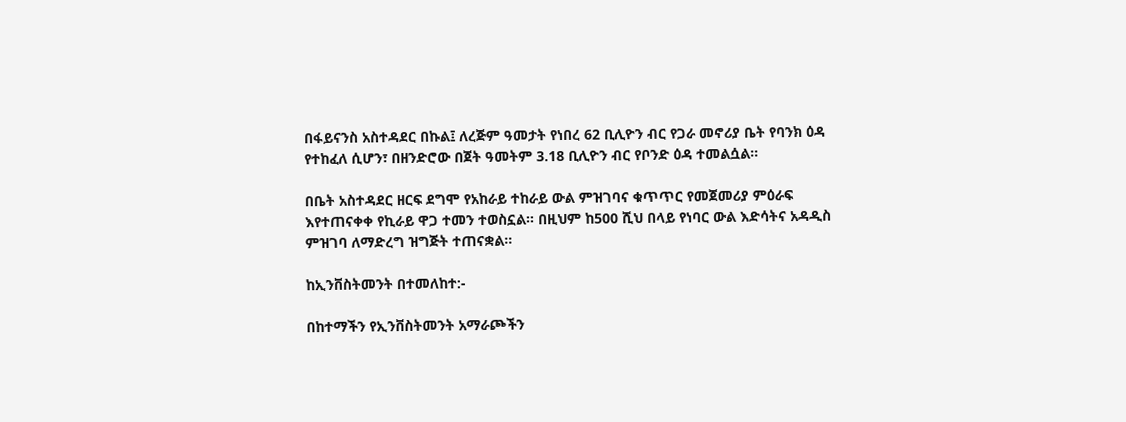በፋይናንስ አስተዳደር በኩል፤ ለረጅም ዓመታት የነበረ 62 ቢሊዮን ብር የጋራ መኖሪያ ቤት የባንክ ዕዳ የተከፈለ ሲሆን፣ በዘንድሮው በጀት ዓመትም 3.18 ቢሊዮን ብር የቦንድ ዕዳ ተመልሷል።

በቤት አስተዳደር ዘርፍ ደግሞ የአከራይ ተከራይ ውል ምዝገባና ቁጥጥር የመጀመሪያ ምዕራፍ እየተጠናቀቀ የኪራይ ዋጋ ተመን ተወስኗል። በዚህም ከ500 ሺህ በላይ የነባር ውል እድሳትና አዳዲስ ምዝገባ ለማድረግ ዝግጅት ተጠናቋል።

ከኢንቨስትመንት በተመለከተ:-

በከተማችን የኢንቨስትመንት አማራጮችን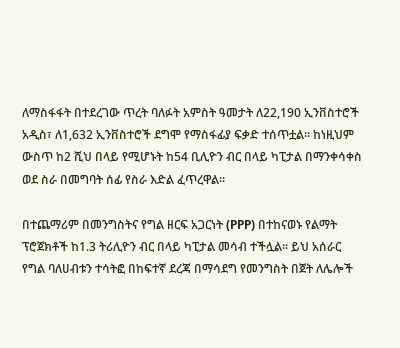ለማስፋፋት በተደረገው ጥረት ባለፉት አምስት ዓመታት ለ22,190 ኢንቨስተሮች አዲስ፣ ለ1,632 ኢንቨስተሮች ደግሞ የማስፋፊያ ፍቃድ ተሰጥቷል። ከነዚህም ውስጥ ከ2 ሺህ በላይ የሚሆኑት ከ54 ቢሊዮን ብር በላይ ካፒታል በማንቀሳቀስ ወደ ስራ በመግባት ሰፊ የስራ እድል ፈጥረዋል።

በተጨማሪም በመንግስትና የግል ዘርፍ አጋርነት (PPP) በተከናወኑ የልማት ፕሮጀክቶች ከ1.3 ትሪሊዮን ብር በላይ ካፒታል መሳብ ተችሏል። ይህ አሰራር የግል ባለሀብቱን ተሳትፎ በከፍተኛ ደረጃ በማሳደግ የመንግስት በጀት ለሌሎች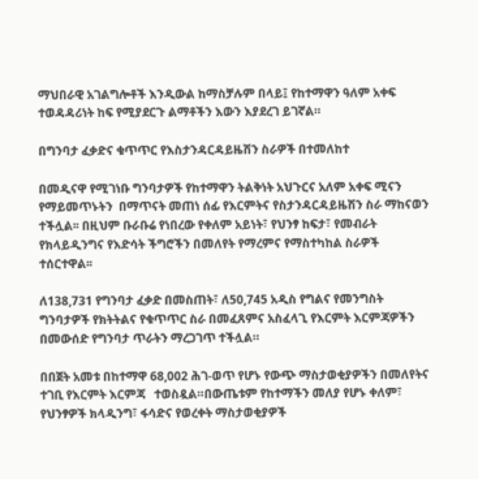ማህበራዊ አገልግሎቶች እንዲውል ከማስቻሉም በላይ፤ የከተማዋን ዓለም አቀፍ ተወዳዳሪነት ከፍ የሚያደርጉ ልማቶችን እውን እያደረገ ይገኛል።

በግንባታ ፈቃድና ቁጥጥር የእስታንዳርዳይዜሽን ስራዎች በተመለከተ

በመዲናዋ የሚገነቡ ግንባታዎች የከተማዋን ትልቅነት አህጉርና አለም አቀፍ ሚናን የማይመጥኑትን  በማጥናት መጠነ ሰፊ የእርምትና የስታንዳርዳይዜሽን ስራ ማከናወን ተችሏል፡፡ በዚህም ቡራቡሬ የነበረው የቀለም አይነት፣ የህንፃ ከፍታ፣ የመብራት የክላይዲንግና የእድሳት ችግሮችን በመለየት የማረምና የማስተካከል ስራዎች ተሰርተዋል፡፡

ለ138,731 የግንባታ ፈቃድ በመስጠት፣ ለ50,745 አዲስ የግልና የመንግስት ግንባታዎች የክትትልና የቁጥጥር ስራ በመፈጸምና አስፈላጊ የእርምት እርምጃዎችን በመውሰድ የግንባታ ጥራትን ማረጋገጥ ተችሏል።

በበጀት አመቱ በከተማዋ 68,002 ሕገ-ወጥ የሆኑ የውጭ ማስታወቂያዎችን በመለየትና ተገቢ የእርምት እርምጃ   ተወስዷል።በውጤቱም የከተማችን መለያ የሆኑ ቀለም፣ የህንፃዎች ክላዲንግ፣ ፋሳድና የወረቀት ማስታወቂያዎች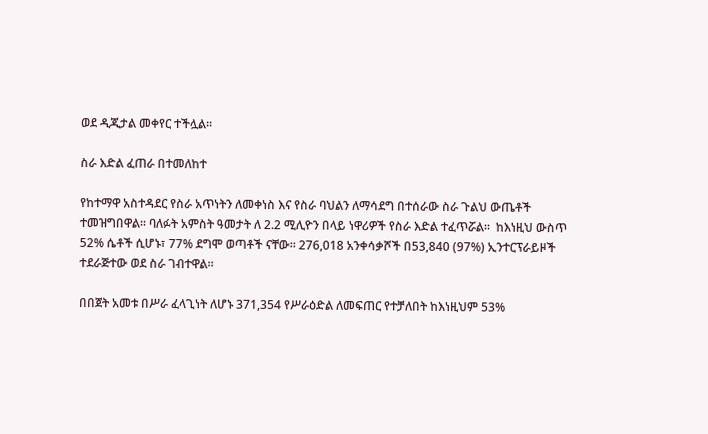ወደ ዲጂታል መቀየር ተችሏል፡፡

ስራ እድል ፈጠራ በተመለከተ

የከተማዋ አስተዳደር የስራ አጥነትን ለመቀነስ እና የስራ ባህልን ለማሳደግ በተሰራው ስራ ጉልህ ውጤቶች ተመዝግበዋል። ባለፉት አምስት ዓመታት ለ 2.2 ሚሊዮን በላይ ነዋሪዎች የስራ እድል ተፈጥሯል።  ከእነዚህ ውስጥ 52% ሴቶች ሲሆኑ፣ 77% ደግሞ ወጣቶች ናቸው። 276,018 አንቀሳቃሾች በ53,840 (97%) ኢንተርፕራይዞች ተደራጅተው ወደ ስራ ገብተዋል።

በበጀት አመቱ በሥራ ፈላጊነት ለሆኑ 371,354 የሥራዕድል ለመፍጠር የተቻለበት ከእነዚህም 53%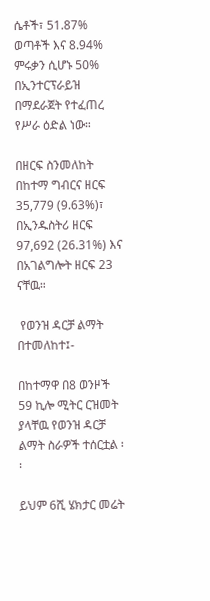ሴቶች፣ 51.87% ወጣቶች እና 8.94% ምሩቃን ሲሆኑ 50% በኢንተርፕራይዝ በማደራጀት የተፈጠረ የሥራ ዕድል ነው።

በዘርፍ ስንመለከት በከተማ ግብርና ዘርፍ 35,779 (9.63%)፣ በኢንዱስትሪ ዘርፍ 97,692 (26.31%) እና በአገልግሎት ዘርፍ 23 ናቸዉ።

 የወንዝ ዳርቻ ልማት በተመለከተ፤-

በከተማዋ በ8 ወንዞች 59 ኪሎ ሚትር ርዝመት ያላቸዉ የወንዝ ዳርቻ ልማት ስራዎች ተሰርቷል ፡፡

ይህም 6ሺ ሄክታር መሬት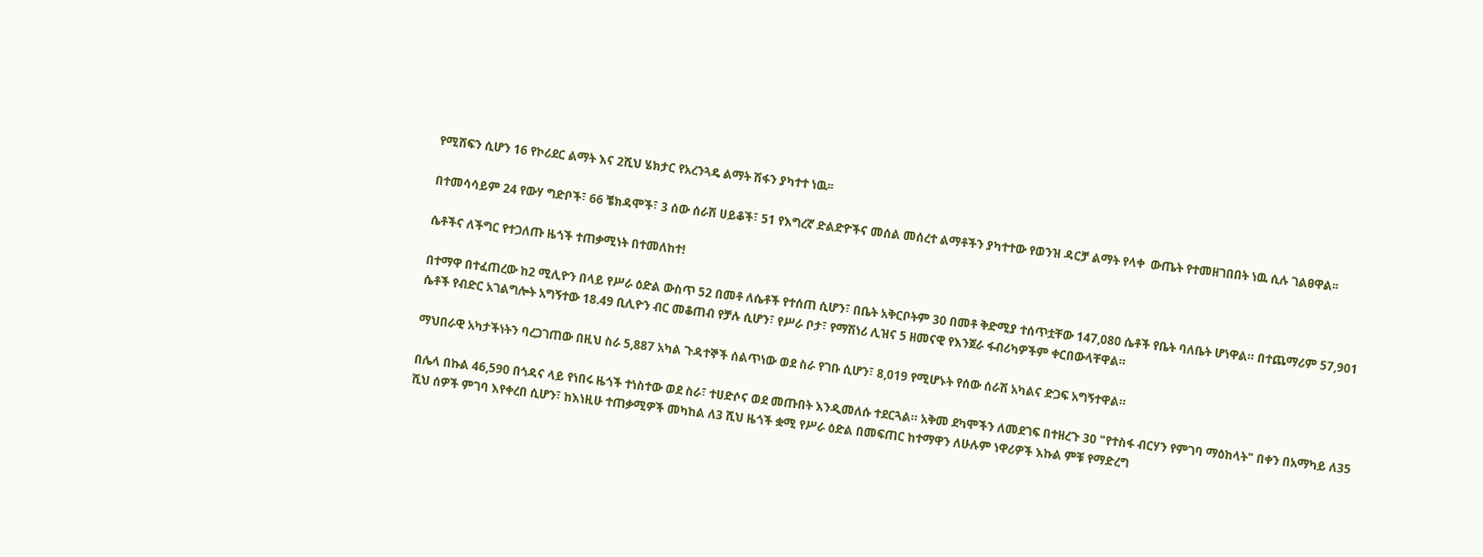የሚሸፍን ሲሆን 16 የኮሪደር ልማት እና 2ሺህ ሄክታር የአረንጓዴ ልማት ሽፋን ያካተተ ነዉ፡፡

በተመሳሳይም 24 የውሃ ግድቦች፣ 66 ቼክዳሞች፣ 3 ሰው ሰራሽ ሀይቆች፣ 51 የእግረኛ ድልድዮችና መሰል መሰረተ ልማቶችን ያካተተው የወንዝ ዳርቻ ልማት የላቀ  ውጤት የተመዘገበበት ነዉ ሲሉ ገልፀዋል፡፡

ሴቶችና ለችግር የተጋለጡ ዜጎች ተጠቃሚነት በተመለከተ!

በተማዋ በተፈጠረው ከ2 ሚሊዮን በላይ የሥራ ዕድል ውስጥ 52 በመቶ ለሴቶች የተሰጠ ሲሆን፣ በቤት አቅርቦትም 30 በመቶ ቅድሚያ ተሰጥቷቸው 147,080 ሴቶች የቤት ባለቤት ሆነዋል። በተጨማሪም 57,901 ሴቶች የብድር አገልግሎት አግኝተው 18.49 ቢሊዮን ብር መቆጠብ የቻሉ ሲሆን፣ የሥራ ቦታ፣ የማሽነሪ ሊዝና 5 ዘመናዊ የእንጀራ ፋብሪካዎችም ቀርበውላቸዋል።

ማህበራዊ አካታችነትን ባረጋገጠው በዚህ ስራ 5,887 አካል ጉዳተኞች ሰልጥነው ወደ ስራ የገቡ ሲሆን፣ 8,019 የሚሆኑት የሰው ሰራሽ አካልና ድጋፍ አግኝተዋል።

በሌላ በኩል 46,590 በጎዳና ላይ የነበሩ ዜጎች ተነስተው ወደ ስራ፣ ተሀድሶና ወደ መጡበት እንዲመለሱ ተደርጓል። አቅመ ደካሞችን ለመደገፍ በተዘረጉ 30 "የተስፋ ብርሃን የምገባ ማዕከላት" በቀን በአማካይ ለ35 ሺህ ሰዎች ምገባ እየቀረበ ሲሆን፣ ከእነዚሁ ተጠቃሚዎች መካከል ለ3 ሺህ ዜጎች ቋሚ የሥራ ዕድል በመፍጠር ከተማዋን ለሁሉም ነዋሪዎች እኩል ምቹ የማድረግ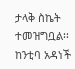ታላቅ ስኬት ተመዝግቧል፡፡                        ከንቲባ አዳነች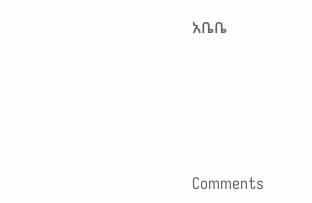አቤቤ






Comments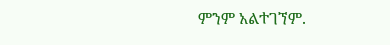ምንም አልተገኘም.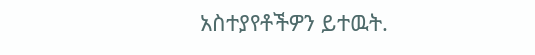አስተያየቶችዎን ይተዉት.